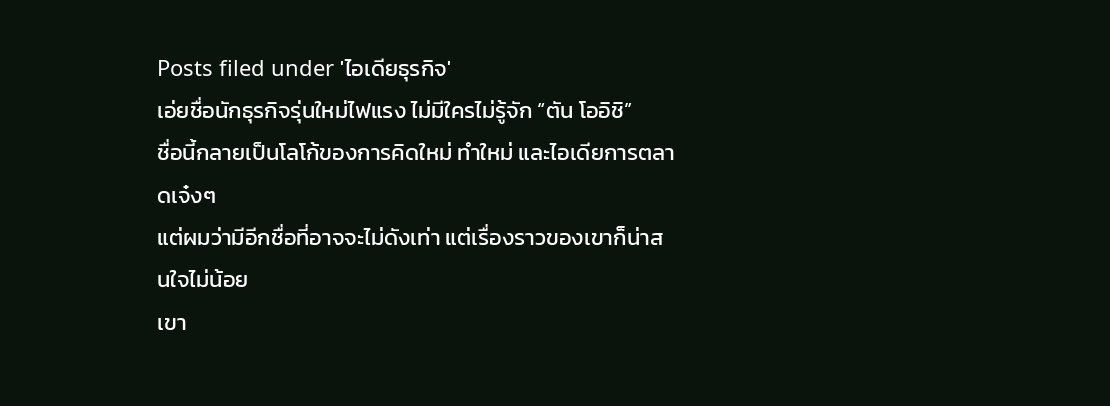Posts filed under 'ไอเดียธุรกิจ'
เอ่ยชื่อนักธุรกิจรุ่นใหม่ไฟแรง ไม่มีใครไม่รู้จัก “ตัน โออิชิ”
ชื่อนี้กลายเป็นโลโก้ของการคิดใหม่ ทำใหม่ และไอเดียการตลาดเจ๋งๆ
แต่ผมว่ามีอีกชื่อที่อาจจะไม่ดังเท่า แต่เรื่องราวของเขาก็น่าสนใจไม่น้อย
เขา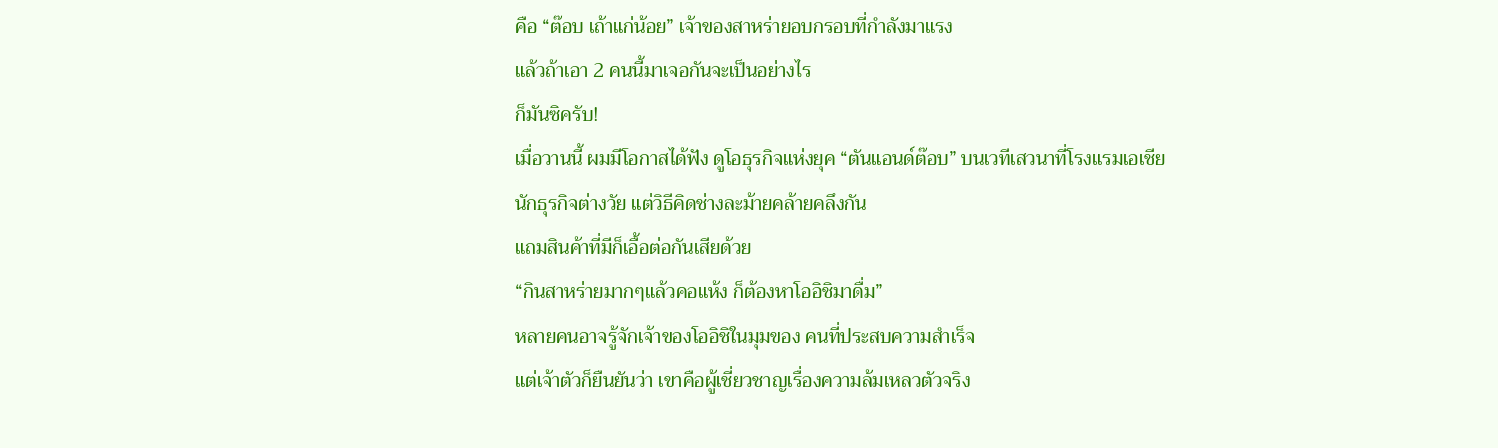คือ “ต๊อบ เถ้าแก่น้อย” เจ้าของสาหร่ายอบกรอบที่กำลังมาแรง
แล้วถ้าเอา 2 คนนี้มาเจอกันจะเป็นอย่างไร
ก็มันซิครับ!
เมื่อวานนี้ ผมมีโอกาสได้ฟัง ดูโอธุรกิจแห่งยุค “ตันแอนด์ต๊อบ” บนเวทีเสวนาที่โรงแรมเอเชีย
นักธุรกิจต่างวัย แต่วิธีคิดช่างละม้ายคล้ายคลึงกัน
แถมสินค้าที่มีก็เอื้อต่อกันเสียด้วย
“กินสาหร่ายมากๆแล้วคอแห้ง ก็ต้องหาโออิชิมาดื่ม”
หลายคนอาจรู้จักเจ้าของโออิชิในมุมของ คนที่ประสบความสำเร็จ
แต่เจ้าตัวก็ยืนยันว่า เขาคือผู้เชี่ยวชาญเรื่องความล้มเหลวตัวจริง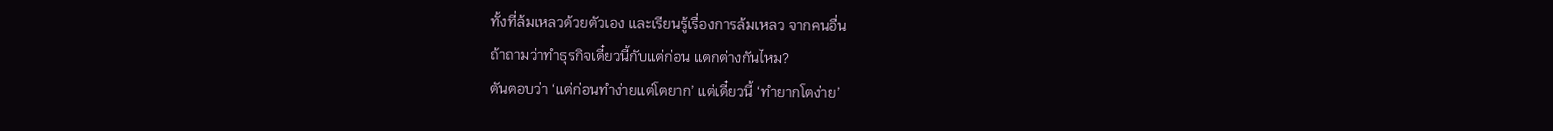ทั้งที่ล้มเหลวด้วยตัวเอง และเรียนรู้เรื่องการล้มเหลว จากคนอื่น
ถ้าถามว่าทำธุรกิจเดี๋ยวนี้กับแต่ก่อน แตกต่างกันไหม?
ตันตอบว่า ‘แต่ก่อนทำง่ายแต่โตยาก’ แต่เดี๋ยวนี้ ‘ทำยากโตง่าย’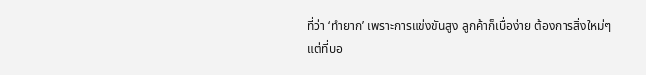ที่ว่า ‘ทำยาก’ เพราะการแข่งขันสูง ลูกค้าก็เบื่อง่าย ต้องการสิ่งใหม่ๆ
แต่ที่บอ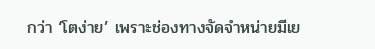กว่า ‘โตง่าย’ เพราะช่องทางจัดจำหน่ายมีเย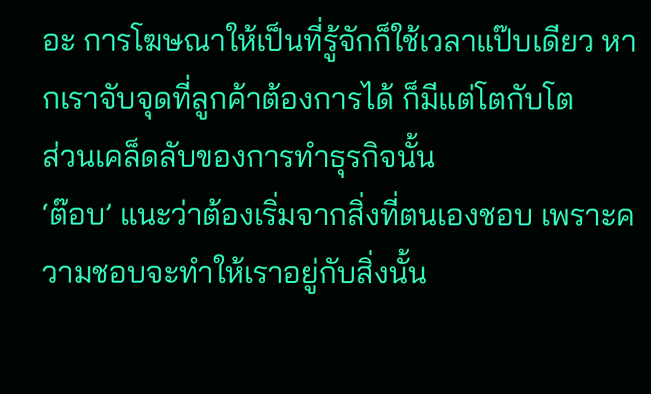อะ การโฆษณาให้เป็นที่รู้จักก็ใช้เวลาแป๊บเดียว หากเราจับจุดที่ลูกค้าต้องการได้ ก็มีแต่โตกับโต
ส่วนเคล็ดลับของการทำธุรกิจนั้น
‘ต๊อบ’ แนะว่าต้องเริ่มจากสิ่งที่ตนเองชอบ เพราะความชอบจะทำให้เราอยู่กับสิ่งนั้น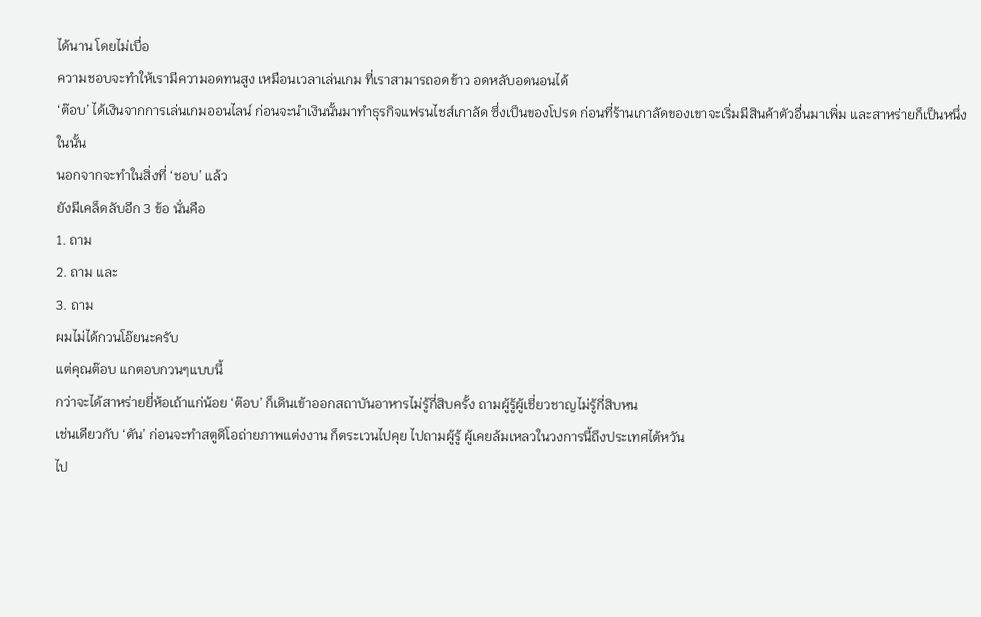ได้นาน โดยไม่เบื่อ
ความชอบจะทำให้เรามีความอดทนสูง เหมือนเวลาเล่นเกม ที่เราสามารถอดข้าว อดหลับอดนอนได้
‘ต๊อบ’ ได้เงินจากการเล่นเกมออนไลน์ ก่อนจะนำเงินนั้นมาทำธุรกิจแฟรนไชส์เกาลัด ซึ่งเป็นของโปรด ก่อนที่ร้านเกาลัดของเขาจะเริ่มมีสินค้าตัวอื่นมาเพิ่ม และสาหร่ายก็เป็นหนึ่งในนั้น
นอกจากจะทำในสิ่งที่ ‘ชอบ’ แล้ว
ยังมีเคล็ดลับอีก 3 ข้อ นั่นคือ
1. ถาม
2. ถาม และ
3. ถาม
ผมไม่ได้กวนโอ๊ยนะครับ
แต่คุณต๊อบ แกตอบกวนๆแบบนี้
กว่าจะได้สาหร่ายยี่ห้อเถ้าแก่น้อย ‘ต๊อบ’ ก็เดินเข้าออกสถาบันอาหารไม่รู้กี่สิบครั้ง ถามผู้รู้ผู้เชี่ยวชาญไม่รู้กี่สิบหน
เช่นเดียวกับ ‘ตัน’ ก่อนจะทำสตูดิโอถ่ายภาพแต่งงาน ก็ตระเวนไปคุย ไปถามผู้รู้ ผู้เคยล้มเหลวในวงการนี้ถึงประเทศไต้หวัน
ไป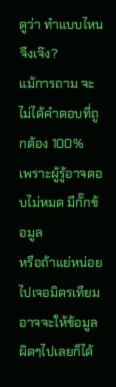ดูว่า ทำแบบไหนจึงเจ๊ง?
แม้การถาม จะไม่ได้คำตอบที่ถูกต้อง 100%
เพราะผู้รู้อาจตอบไม่หมด มีกั๊กข้อมูล
หรือถ้าแย่หน่อย ไปเจอมิตรเทียม อาจจะให้ข้อมูลผิดๆไปเลยก็ได้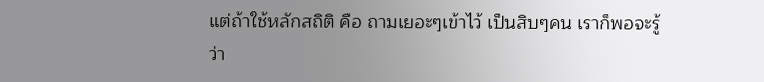แต่ถ้าใช้หลักสถิติ คือ ถามเยอะๆเข้าไว้ เป็นสิบๆคน เราก็พอจะรู้ว่า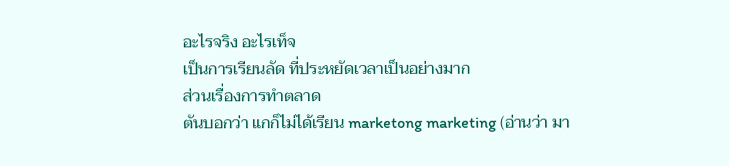อะไรจริง อะไรเท็จ
เป็นการเรียนลัด ที่ประหยัดเวลาเป็นอย่างมาก
ส่วนเรื่องการทำตลาด
ตันบอกว่า แกก็ไม่ได้เรียน marketong marketing (อ่านว่า มา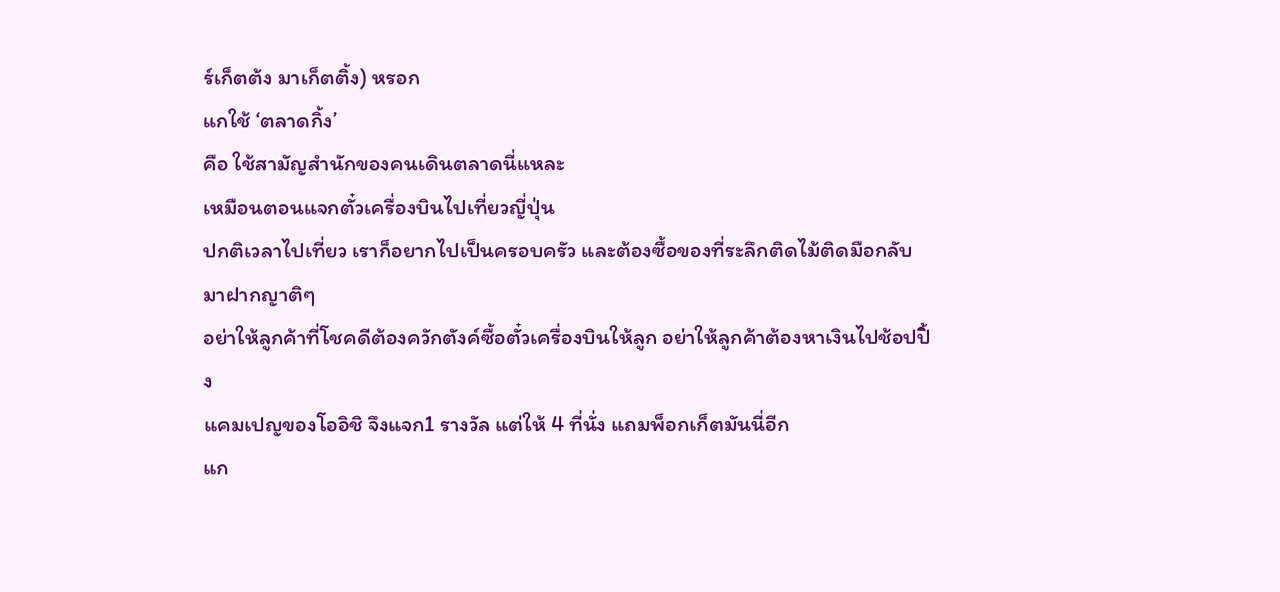ร์เก็ตต้ง มาเก็ตติ้ง) หรอก
แกใช้ ‘ตลาดกิ้ง’
คือ ใช้สามัญสำนักของคนเดินตลาดนี่แหละ
เหมือนตอนแจกตั๋วเครื่องบินไปเที่ยวญี่ปุ่น
ปกติเวลาไปเที่ยว เราก็อยากไปเป็นครอบครัว และต้องซื้อของที่ระลึกติดไม้ติดมือกลับมาฝากญาติๆ
อย่าให้ลูกค้าที่โชคดีต้องควักตังค์ซื้อตั๋วเครื่องบินให้ลูก อย่าให้ลูกค้าต้องหาเงินไปช้อปปิ้ง
แคมเปญของโออิชิ จึงแจก1 รางวัล แต่ให้ 4 ที่นั่ง แถมพ็อกเก็ตมันนี่อีก
แก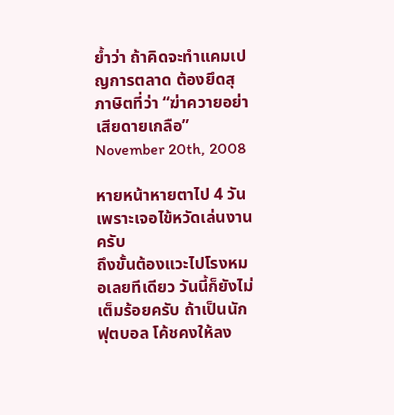ย้ำว่า ถ้าคิดจะทำแคมเปญการตลาด ต้องยึดสุภาษิตที่ว่า “ฆ่าควายอย่าเสียดายเกลือ”
November 20th, 2008

หายหน้าหายตาไป 4 วัน เพราะเจอไข้หวัดเล่นงานครับ
ถึงขั้นต้องแวะไปโรงหมอเลยทีเดียว วันนี้ก็ยังไม่เต็มร้อยครับ ถ้าเป็นนักฟุตบอล โค้ชคงให้ลง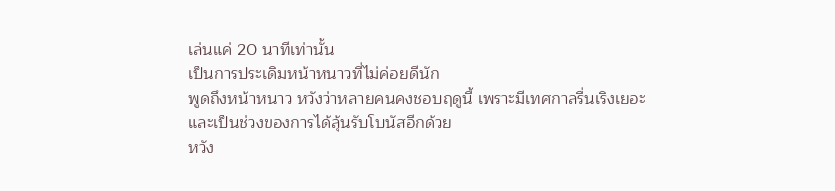เล่นแค่ 20 นาทีเท่านั้น
เป็นการประเดิมหน้าหนาวที่ไม่ค่อยดีนัก
พูดถึงหน้าหนาว หวังว่าหลายคนคงชอบฤดูนี้ เพราะมีเทศกาลรื่นเริงเยอะ และเป็นช่วงของการได้ลุ้นรับโบนัสอีกด้วย
หวัง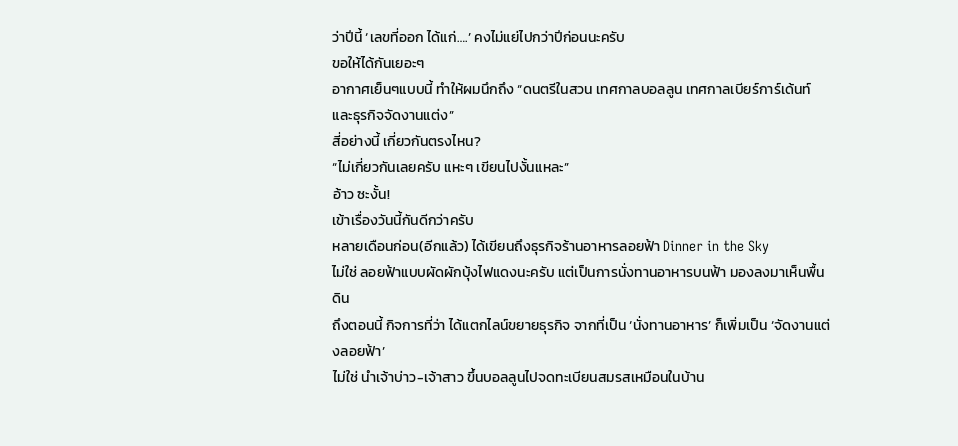ว่าปีนี้ ‘เลขที่ออก ได้แก่….’ คงไม่แย่ไปกว่าปีก่อนนะครับ
ขอให้ได้กันเยอะๆ
อากาศเย็นๆแบบนี้ ทำให้ผมนึกถึง “ดนตรีในสวน เทศกาลบอลลูน เทศกาลเบียร์การ์เด้นท์ และธุรกิจจัดงานแต่ง”
สี่อย่างนี้ เกี่ยวกันตรงไหน?
“ไม่เกี่ยวกันเลยครับ แหะๆ เขียนไปงั้นแหละ”
อ้าว ซะงั้น!
เข้าเรื่องวันนี้กันดีกว่าครับ
หลายเดือนก่อน(อีกแล้ว) ได้เขียนถึงธุรกิจร้านอาหารลอยฟ้า Dinner in the Sky
ไม่ใช่ ลอยฟ้าแบบผัดผักบุ้งไฟแดงนะครับ แต่เป็นการนั่งทานอาหารบนฟ้า มองลงมาเห็นพื้นดิน
ถึงตอนนี้ กิจการที่ว่า ได้แตกไลน์ขยายธุรกิจ จากที่เป็น ‘นั่งทานอาหาร’ ก็เพิ่มเป็น ‘จัดงานแต่งลอยฟ้า’
ไม่ใช่ นำเจ้าบ่าว-เจ้าสาว ขึ้นบอลลูนไปจดทะเบียนสมรสเหมือนในบ้าน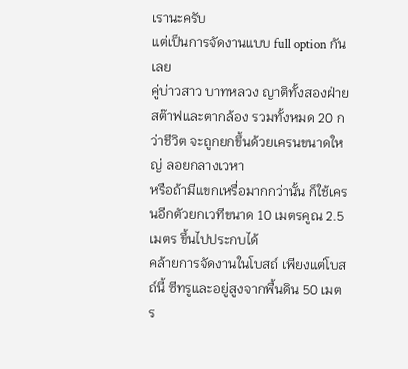เรานะครับ
แต่เป็นการจัดงานแบบ full option กันเลย
คู่บ่าวสาว บาทหลวง ญาติทั้งสองฝ่าย สต๊าฟและตากล้อง รวมทั้งหมด 20 กว่าชีวิต จะถูกยกขึ้นด้วยเครนขนาดใหญ่ ลอยกลางเวหา
หรือถ้ามีแขกเหรื่อมากกว่านั้น ก็ใช้เครนอีกตัวยกเวทีขนาด 10 เมตรคูณ 2.5 เมตร ขึ้นไปประกบได้
คล้ายการจัดงานในโบสถ์ เพียงแต่โบสถ์นี้ ซีทรูและอยู่สูงจากพื้นดิน 50 เมตร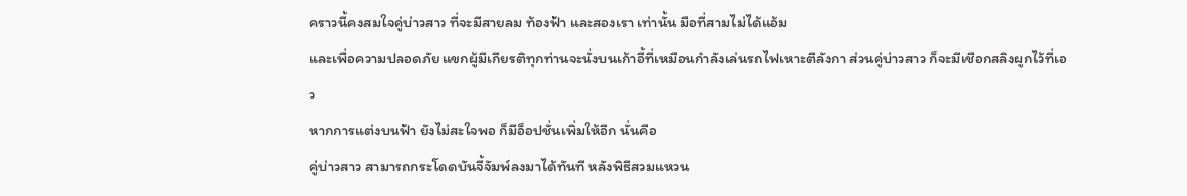คราวนี้คงสมใจคู่บ่าวสาว ที่จะมีสายลม ท้องฟ้า และสองเรา เท่านั้น มือที่สามไม่ได้แอ้ม
และเพื่อความปลอดภัย แขกผู้มีเกียรติทุกท่านจะนั่งบนเก้าอี้ที่เหมือนกำลังเล่นรถไฟเหาะตีลังกา ส่วนคู่บ่าวสาว ก็จะมีเชือกสลิงผูกไว้ที่เอว
หากการแต่งบนฟ้า ยังไม่สะใจพอ ก็มีอ็อปชั่นเพิ่มให้อีก นั่นคือ
คู่บ่าวสาว สามารถกระโดดบันจี้จัมพ์ลงมาได้ทันที หลังพิธีสวมแหวน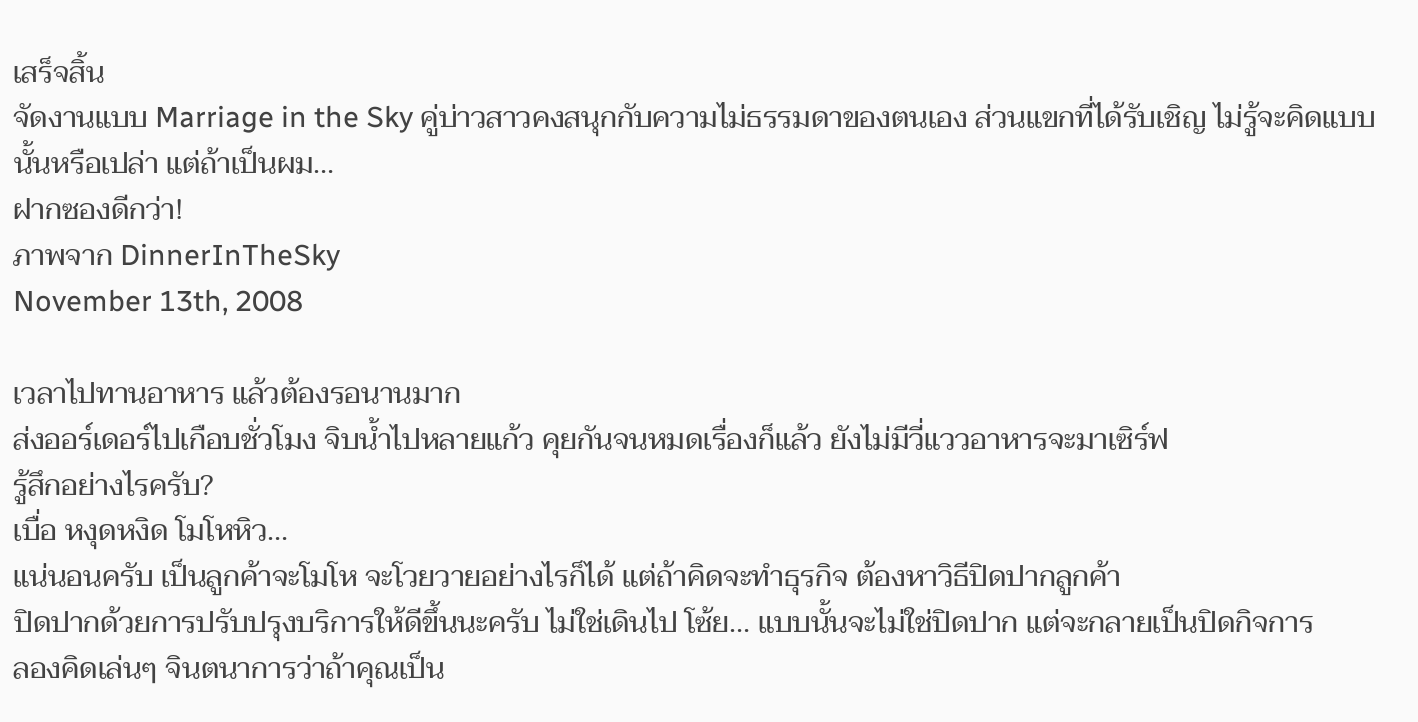เสร็จสิ้น
จัดงานแบบ Marriage in the Sky คู่บ่าวสาวคงสนุกกับความไม่ธรรมดาของตนเอง ส่วนแขกที่ได้รับเชิญ ไม่รู้จะคิดแบบนั้นหรือเปล่า แต่ถ้าเป็นผม…
ฝากซองดีกว่า!
ภาพจาก DinnerInTheSky
November 13th, 2008

เวลาไปทานอาหาร แล้วต้องรอนานมาก
ส่งออร์เดอร์ไปเกือบชั่วโมง จิบน้ำไปหลายแก้ว คุยกันจนหมดเรื่องก็แล้ว ยังไม่มีวี่แววอาหารจะมาเซิร์ฟ
รู้สึกอย่างไรครับ?
เบื่อ หงุดหงิด โมโหหิว…
แน่นอนครับ เป็นลูกค้าจะโมโห จะโวยวายอย่างไรก็ได้ แต่ถ้าคิดจะทำธุรกิจ ต้องหาวิธีปิดปากลูกค้า
ปิดปากด้วยการปรับปรุงบริการให้ดีขึ้นนะครับ ไม่ใช่เดินไป โซ้ย… แบบนั้นจะไม่ใช่ปิดปาก แต่จะกลายเป็นปิดกิจการ
ลองคิดเล่นๆ จินตนาการว่าถ้าคุณเป็น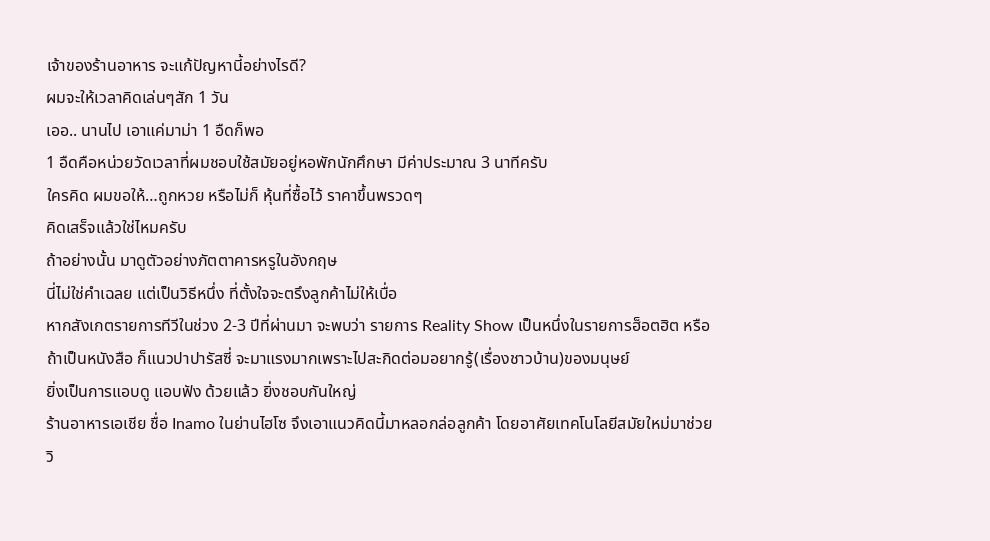เจ้าของร้านอาหาร จะแก้ปัญหานี้อย่างไรดี?
ผมจะให้เวลาคิดเล่นๆสัก 1 วัน
เออ.. นานไป เอาแค่มาม่า 1 อืดก็พอ
1 อืดคือหน่วยวัดเวลาที่ผมชอบใช้สมัยอยู่หอพักนักศึกษา มีค่าประมาณ 3 นาทีครับ
ใครคิด ผมขอให้…ถูกหวย หรือไม่ก็ หุ้นที่ซื้อไว้ ราคาขึ้นพรวดๆ
คิดเสร็จแล้วใช่ไหมครับ
ถ้าอย่างนั้น มาดูตัวอย่างภัตตาคารหรูในอังกฤษ
นี่ไม่ใช่คำเฉลย แต่เป็นวิธีหนึ่ง ที่ตั้งใจจะตรึงลูกค้าไม่ให้เบื่อ
หากสังเกตรายการทีวีในช่วง 2-3 ปีที่ผ่านมา จะพบว่า รายการ Reality Show เป็นหนึ่งในรายการฮ็อตฮิต หรือ
ถ้าเป็นหนังสือ ก็แนวปาปารัสซี่ จะมาแรงมากเพราะไปสะกิดต่อมอยากรู้(เรื่องชาวบ้าน)ของมนุษย์
ยิ่งเป็นการแอบดู แอบฟัง ด้วยแล้ว ยิ่งชอบกันใหญ่
ร้านอาหารเอเชีย ชื่อ Inamo ในย่านไฮโซ จึงเอาแนวคิดนี้มาหลอกล่อลูกค้า โดยอาศัยเทคโนโลยีสมัยใหม่มาช่วย
วิ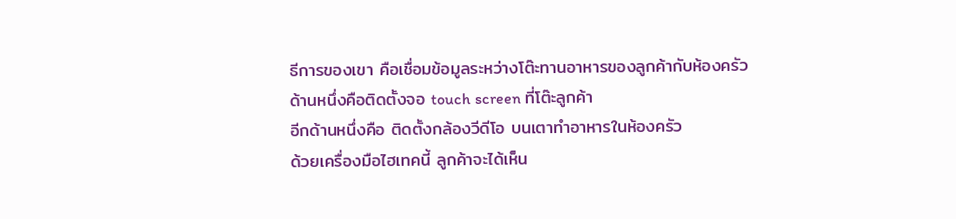ธีการของเขา คือเชื่อมข้อมูลระหว่างโต๊ะทานอาหารของลูกค้ากับห้องครัว
ด้านหนึ่งคือติดตั้งจอ touch screen ที่โต๊ะลูกค้า
อีกด้านหนึ่งคือ ติดตั้งกล้องวีดีโอ บนเตาทำอาหารในห้องครัว
ด้วยเครื่องมือไฮเทคนี้ ลูกค้าจะได้เห็น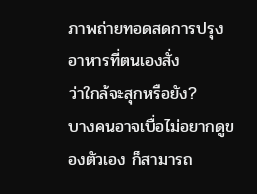ภาพถ่ายทอดสดการปรุงอาหารที่ตนเองสั่ง
ว่าใกล้จะสุกหรือยัง?
บางคนอาจเบื่อไม่อยากดูของตัวเอง ก็สามารถ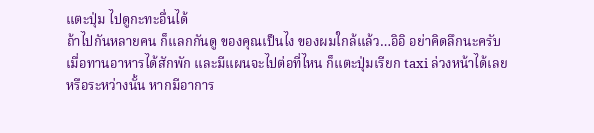แตะปุ่ม ไปดูกะทะอื่นได้
ถ้าไปกันหลายคน ก็แลกกันดู ของคุณเป็นไง ของผมใกล้แล้ว…อิอิ อย่าคิดลึกนะครับ
เมื่อทานอาหารได้สักพัก และมีแผนจะไปต่อที่ไหน ก็แตะปุ่มเรียก taxi ล่วงหน้าได้เลย
หรือระหว่างนั้น หากมีอาการ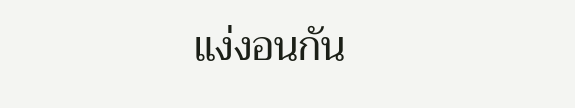แง่งอนกัน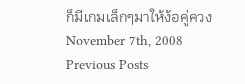ก็มีเกมเล็กๆมาให้ง้อคู่ควง
November 7th, 2008
Previous Posts